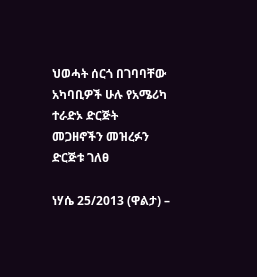ህወሓት ሰርጎ በገባባቸው አካባቢዎች ሁሉ የአሜሪካ ተራድኦ ድርጅት መጋዘኖችን መዝረፉን ድርጅቱ ገለፀ

ነሃሴ 25/2013 (ዋልታ) –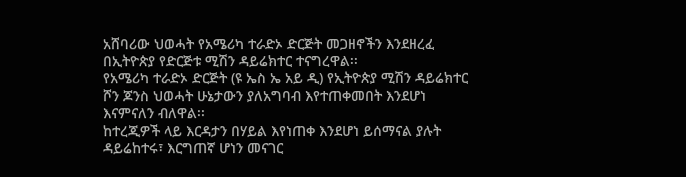አሸባሪው ህወሓት የአሜሪካ ተራድኦ ድርጅት መጋዘኖችን እንደዘረፈ በኢትዮጵያ የድርጅቱ ሚሽን ዳይሬክተር ተናግረዋል፡፡
የአሜሪካ ተራድኦ ድርጅት (ዩ ኤስ ኤ አይ ዲ) የኢትዮጵያ ሚሽን ዳይሬክተር ሾን ጆንስ ህወሓት ሁኔታውን ያለአግባብ እየተጠቀመበት እንደሆነ እናምናለን ብለዋል፡፡
ከተረጂዎች ላይ እርዳታን በሃይል እየነጠቀ እንደሆነ ይሰማናል ያሉት ዳይሬከተሩ፣ እርግጠኛ ሆነን መናገር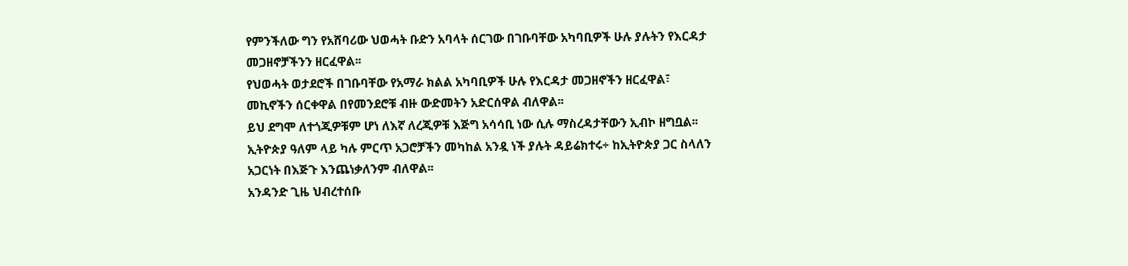የምንችለው ግን የአሸባሪው ህወሓት ቡድን አባላት ሰርገው በገቡባቸው አካባቢዎች ሁሉ ያሉትን የእርዳታ መጋዘኖቻችንን ዘርፈዋል፡፡
የህወሓት ወታደሮች በገቡባቸው የአማራ ክልል አካባቢዎች ሁሉ የእርዳታ መጋዘኖችን ዘርፈዋል፣ መኪኖችን ሰርቀዋል በየመንደሮቹ ብዙ ውድመትን አድርሰዋል ብለዋል፡፡
ይህ ደግሞ ለተጎጂዎቹም ሆነ ለእኛ ለረጂዎቹ እጅግ አሳሳቢ ነው ሲሉ ማስረዳታቸውን ኢብኮ ዘግቧል፡፡
ኢትዮጵያ ዓለም ላይ ካሉ ምርጥ አጋሮቻችን መካከል አንዷ ነች ያሉት ዳይሬክተሩ÷ ከኢትዮጵያ ጋር ስላለን አጋርነት በእጅጉ እንጨነቃለንም ብለዋል፡፡
አንዳንድ ጊዜ ህብረተሰቡ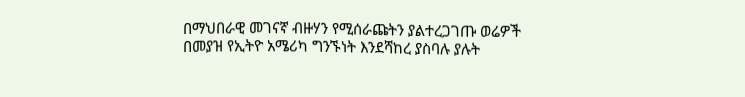በማህበራዊ መገናኛ ብዙሃን የሚሰራጩትን ያልተረጋገጡ ወሬዎች በመያዝ የኢትዮ አሜሪካ ግንኙነት እንደሻከረ ያስባሉ ያሉት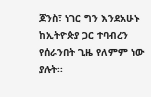ጆንስ፣ ነገር ግን እንደአሁኑ ከኢትዮጵያ ጋር ተባብረን የሰራንበት ጊዜ የለምም ነው ያሉት፡፡